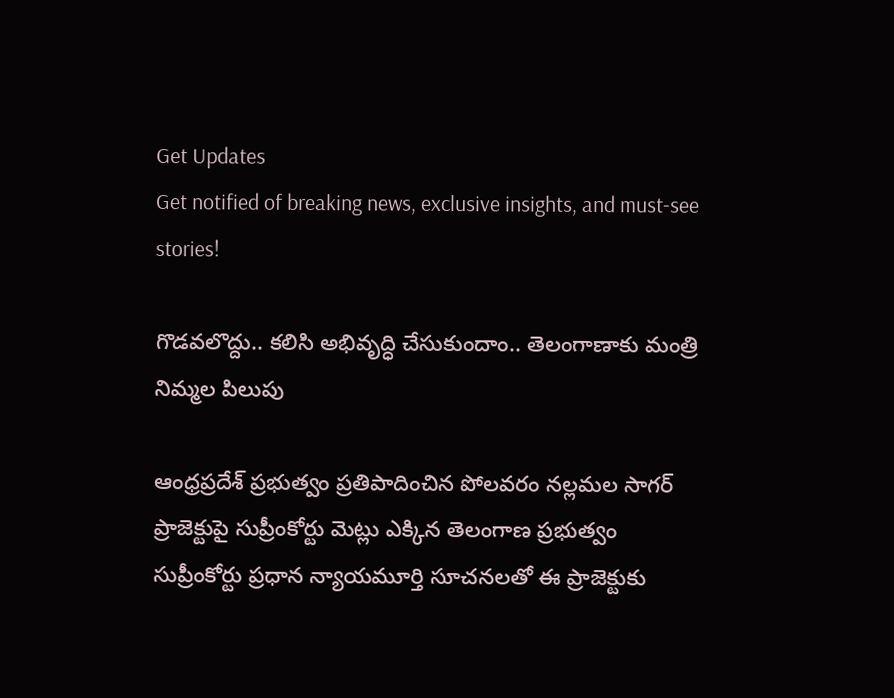Get Updates
Get notified of breaking news, exclusive insights, and must-see stories!

గొడవలొద్దు.. కలిసి అభివృద్ధి చేసుకుందాం.. తెలంగాణాకు మంత్రి నిమ్మల పిలుపు

ఆంధ్రప్రదేశ్ ప్రభుత్వం ప్రతిపాదించిన పోలవరం నల్లమల సాగర్ ప్రాజెక్టుపై సుప్రీంకోర్టు మెట్లు ఎక్కిన తెలంగాణ ప్రభుత్వం సుప్రీంకోర్టు ప్రధాన న్యాయమూర్తి సూచనలతో ఈ ప్రాజెక్టుకు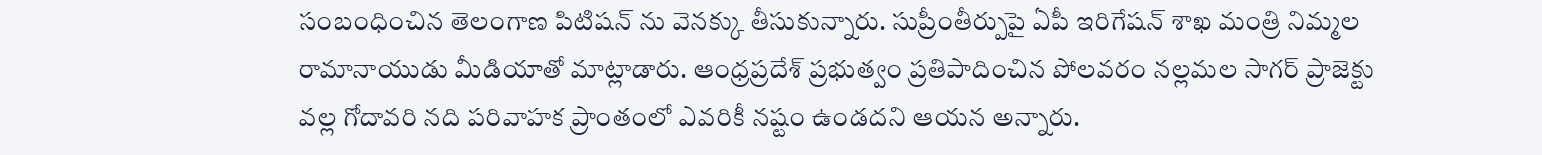సంబంధించిన తెలంగాణ పిటిషన్ ను వెనక్కు తీసుకున్నారు. సుప్రీంతీర్పుపై ఏపీ ఇరిగేషన్ శాఖ మంత్రి నిమ్మల రామానాయుడు మీడియాతో మాట్లాడారు. ఆంధ్రప్రదేశ్ ప్రభుత్వం ప్రతిపాదించిన పోలవరం నల్లమల సాగర్ ప్రాజెక్టు వల్ల గోదావరి నది పరివాహక ప్రాంతంలో ఎవరికీ నష్టం ఉండదని ఆయన అన్నారు.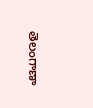తెలంగాణా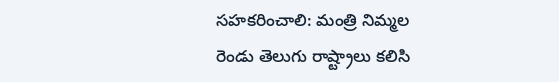సహకరించాలి: మంత్రి నిమ్మల
రెండు తెలుగు రాష్ట్రాలు కలిసి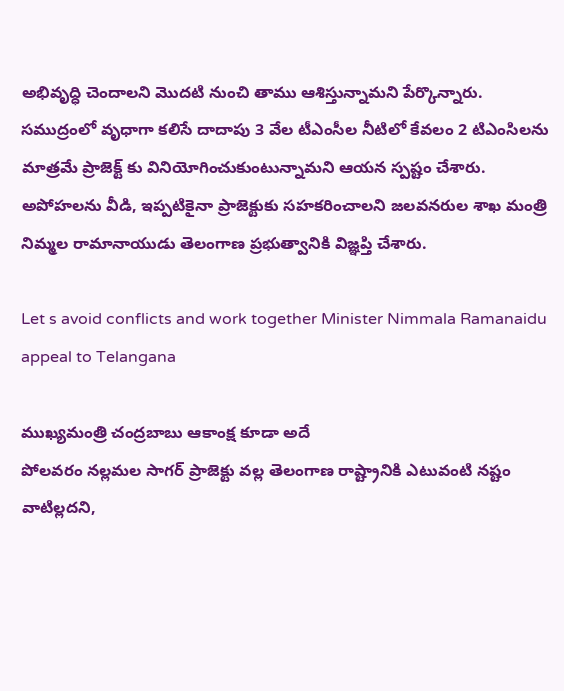అభివృద్ధి చెందాలని మొదటి నుంచి తాము ఆశిస్తున్నామని పేర్కొన్నారు. సముద్రంలో వృధాగా కలిసే దాదాపు 3 వేల టీఎంసీల నీటిలో కేవలం 2 టిఎంసిలను మాత్రమే ప్రాజెక్ట్ కు వినియోగించుకుంటున్నామని ఆయన స్పష్టం చేశారు. అపోహలను వీడి, ఇప్పటికైనా ప్రాజెక్టుకు సహకరించాలని జలవనరుల శాఖ మంత్రి నిమ్మల రామానాయుడు తెలంగాణ ప్రభుత్వానికి విజ్ఞప్తి చేశారు.

Let s avoid conflicts and work together Minister Nimmala Ramanaidu appeal to Telangana

ముఖ్యమంత్రి చంద్రబాబు ఆకాంక్ష కూడా అదే
పోలవరం నల్లమల సాగర్ ప్రాజెక్టు వల్ల తెలంగాణ రాష్ట్రానికి ఎటువంటి నష్టం వాటిల్లదని,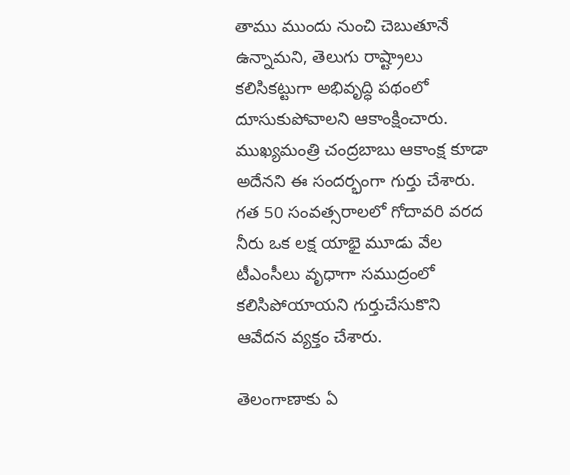తాము ముందు నుంచి చెబుతూనే ఉన్నామని, తెలుగు రాష్ట్రాలు కలిసికట్టుగా అభివృద్ధి పథంలో దూసుకుపోవాలని ఆకాంక్షించారు. ముఖ్యమంత్రి చంద్రబాబు ఆకాంక్ష కూడా అదేనని ఈ సందర్భంగా గుర్తు చేశారు. గత 50 సంవత్సరాలలో గోదావరి వరద నీరు ఒక లక్ష యాభై మూడు వేల టీఎంసీలు వృధాగా సముద్రంలో కలిసిపోయాయని గుర్తుచేసుకొని ఆవేదన వ్యక్తం చేశారు.

తెలంగాణాకు ఏ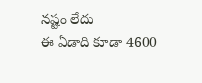నష్టం లేదు
ఈ ఏడాది కూడా 4600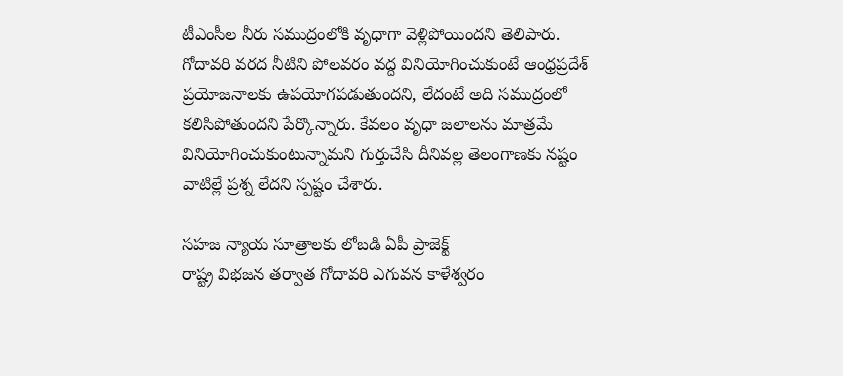టీఎంసీల నీరు సముద్రంలోకి వృధాగా వెళ్లిపోయిందని తెలిపారు. గోదావరి వరద నీటిని పోలవరం వద్ద వినియోగించుకుంటే ఆంధ్రప్రదేశ్ ప్రయోజనాలకు ఉపయోగపడుతుందని, లేదంటే అది సముద్రంలో కలిసిపోతుందని పేర్కొన్నారు. కేవలం వృధా జలాలను మాత్రమే వినియోగించుకుంటున్నామని గుర్తుచేసి దీనివల్ల తెలంగాణకు నష్టం వాటిల్లే ప్రశ్న లేదని స్పష్టం చేశారు.

సహజ న్యాయ సూత్రాలకు లోబడి ఏపీ ప్రాజెక్ట్
రాష్ట్ర విభజన తర్వాత గోదావరి ఎగువన కాళేశ్వరం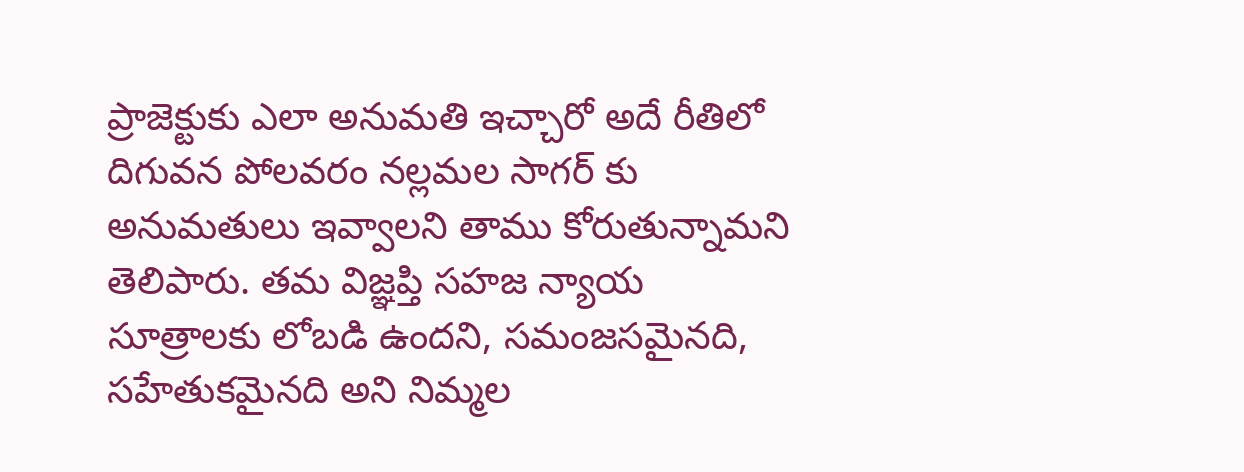ప్రాజెక్టుకు ఎలా అనుమతి ఇచ్చారో అదే రీతిలో దిగువన పోలవరం నల్లమల సాగర్ కు అనుమతులు ఇవ్వాలని తాము కోరుతున్నామని తెలిపారు. తమ విజ్ఞప్తి సహజ న్యాయ సూత్రాలకు లోబడి ఉందని, సమంజసమైనది, సహేతుకమైనది అని నిమ్మల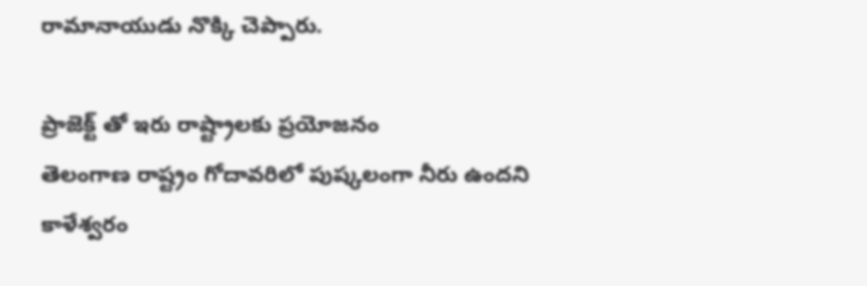రామానాయుడు నొక్కి చెప్పారు.

ప్రాజెక్ట్ తో ఇరు రాష్ట్రాలకు ప్రయోజనం
తెలంగాణ రాష్ట్రం గోదావరిలో పుష్కలంగా నీరు ఉందని కాళేశ్వరం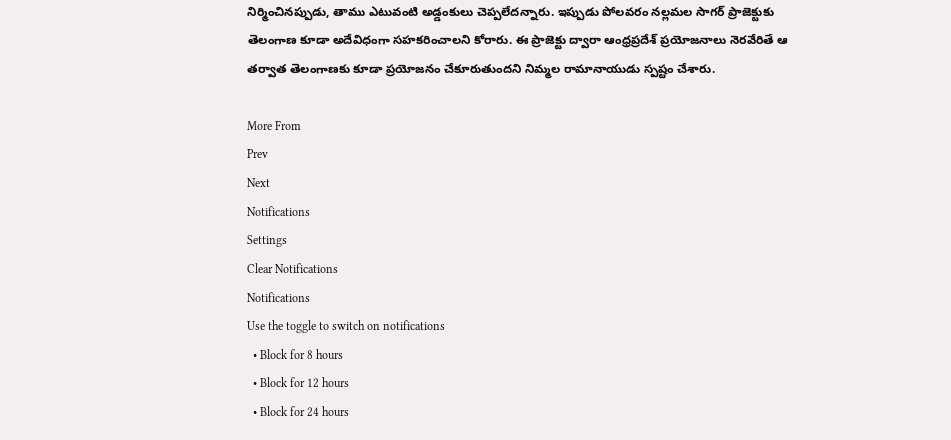నిర్మించినప్పుడు, తాము ఎటువంటి అడ్డంకులు చెప్పలేదన్నారు. ఇప్పుడు పోలవరం నల్లమల సాగర్ ప్రాజెక్టుకు తెలంగాణ కూడా అదేవిధంగా సహకరించాలని కోరారు. ఈ ప్రాజెక్టు ద్వారా ఆంధ్రప్రదేశ్ ప్రయోజనాలు నెరవేరితే ఆ తర్వాత తెలంగాణకు కూడా ప్రయోజనం చేకూరుతుందని నిమ్మల రామానాయుడు స్పష్టం చేశారు.

More From
Prev
Next
Notifications
Settings
Clear Notifications
Notifications
Use the toggle to switch on notifications
  • Block for 8 hours
  • Block for 12 hours
  • Block for 24 hours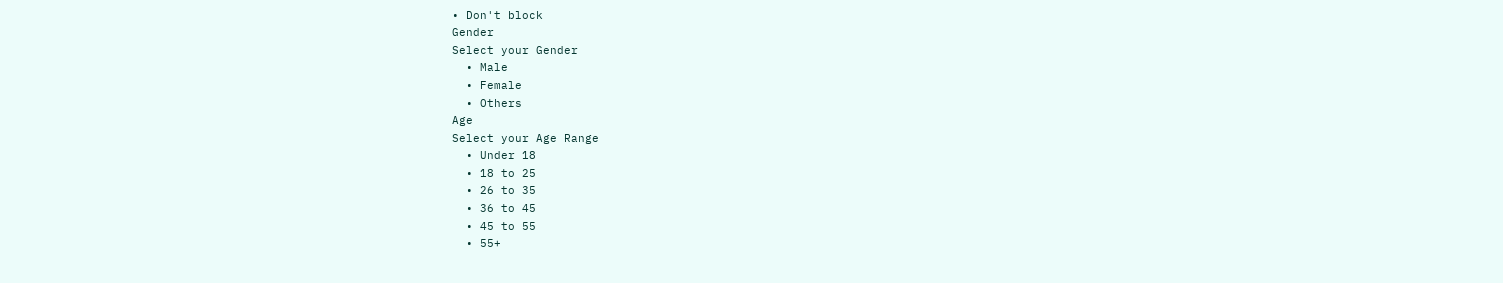• Don't block
Gender
Select your Gender
  • Male
  • Female
  • Others
Age
Select your Age Range
  • Under 18
  • 18 to 25
  • 26 to 35
  • 36 to 45
  • 45 to 55
  • 55+